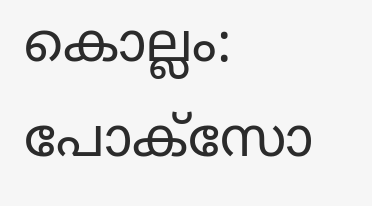കൊല്ലം: പോക്സോ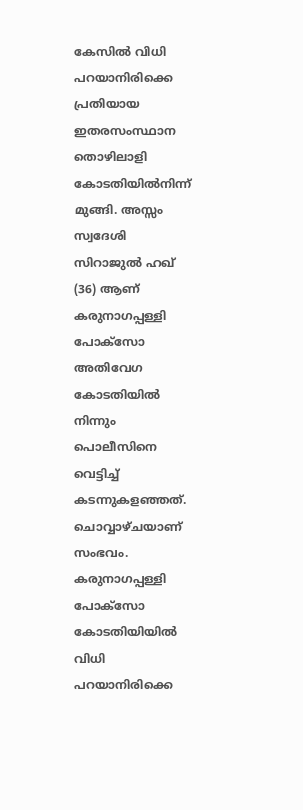കേസിൽ വിധി പറയാനിരിക്കെ പ്രതിയായ ഇതരസംസ്ഥാന തൊഴിലാളി കോടതിയിൽനിന്ന് മുങ്ങി. അസ്സം സ്വദേശി സിറാജുൽ ഹഖ് (36) ആണ് കരുനാഗപ്പള്ളി പോക്സോ അതിവേഗ കോടതിയിൽ നിന്നും പൊലീസിനെ വെട്ടിച്ച് കടന്നുകളഞ്ഞത്. ചൊവ്വാഴ്ചയാണ് സംഭവം. കരുനാഗപ്പള്ളി പോക്സോ കോടതിയിയിൽ വിധി പറയാനിരിക്കെ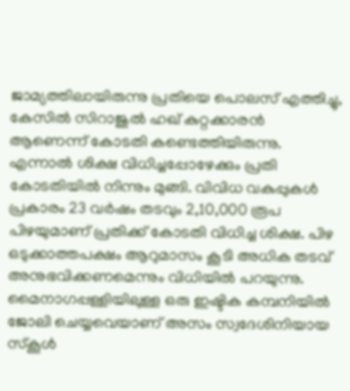ജാമ്യത്തിലായിരുന്നു പ്രതിയെ പൊലസ് എത്തിച്ചു, കേസിൽ സിറാജുൽ ഹഖ് കുറ്റക്കാരൻ ആണെന്ന് കോടതി കണ്ടെത്തിയിരുന്നു. എന്നാൽ ശിക്ഷ വിധിച്ചപ്പോഴേക്കും പ്രതി കോടതിയിൽ നിന്നും മുങ്ങി. വിവിധ വകുപ്പുകൾ പ്രകാരം 23 വർഷം തടവും 2,10,000 രൂപ പിഴയുമാണ് പ്രതിക്ക് കോടതി വിധിച്ച ശിക്ഷ. പിഴ ഒടുക്കാത്തപക്ഷം ആറുമാസം കൂടി അധിക തടവ് അനുഭവിക്കണമെന്നും വിധിയിൽ പറയുന്നു.
മൈനാഗപ്പള്ളിയിലുള്ള ഒരു ഇഷ്ടിക കമ്പനിയിൽ ജോലി ചെയ്യവെയാണ് അസം സ്വദേശിനിയായ സ്കൂൾ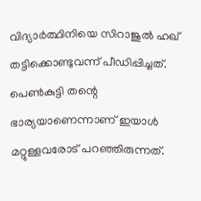വിദ്യാർത്ഥിനിയെ സിറാജുൽ ഹഖ് തട്ടിക്കൊണ്ടുവന്ന് പീഡിപ്പിച്ചത്. പെൺകുട്ടി തന്റെ ഭാര്യയാണെന്നാണ് ഇയാൾ മറ്റുള്ളവരോട് പറഞ്ഞിരുന്നത്.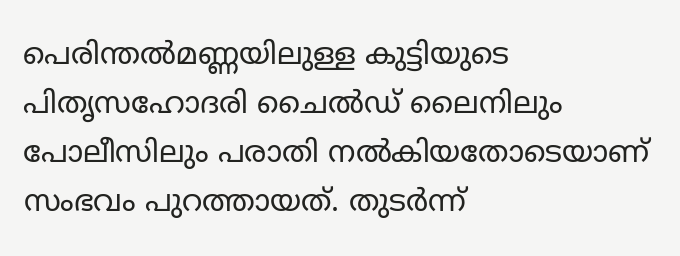പെരിന്തൽമണ്ണയിലുള്ള കുട്ടിയുടെ പിതൃസഹോദരി ചൈൽഡ് ലൈനിലും പോലീസിലും പരാതി നൽകിയതോടെയാണ് സംഭവം പുറത്തായത്. തുടർന്ന്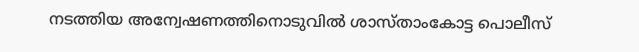നടത്തിയ അന്വേഷണത്തിനൊടുവിൽ ശാസ്താംകോട്ട പൊലീസ്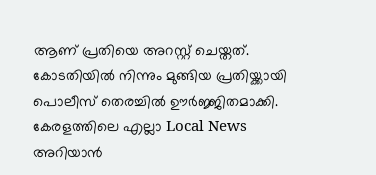ആണ് പ്രതിയെ അറസ്റ്റ് ചെയ്തത്. കോടതിയിൽ നിന്നും മുങ്ങിയ പ്രതിയ്ക്കായി പൊലീസ് തെരച്ചിൽ ഊർജ്ജിതമാക്കി.
കേരളത്തിലെ എല്ലാ Local News അറിയാൻ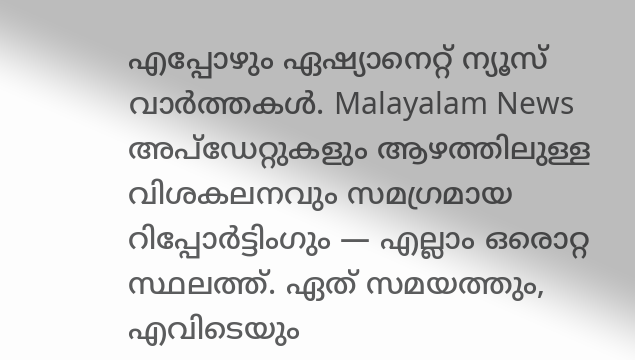എപ്പോഴും ഏഷ്യാനെറ്റ് ന്യൂസ് വാർത്തകൾ. Malayalam News അപ്ഡേറ്റുകളും ആഴത്തിലുള്ള വിശകലനവും സമഗ്രമായ റിപ്പോർട്ടിംഗും — എല്ലാം ഒരൊറ്റ സ്ഥലത്ത്. ഏത് സമയത്തും, എവിടെയും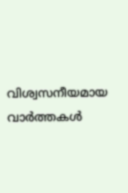വിശ്വസനീയമായ വാർത്തകൾ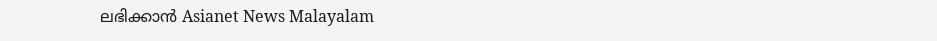ലഭിക്കാൻ Asianet News Malayalam